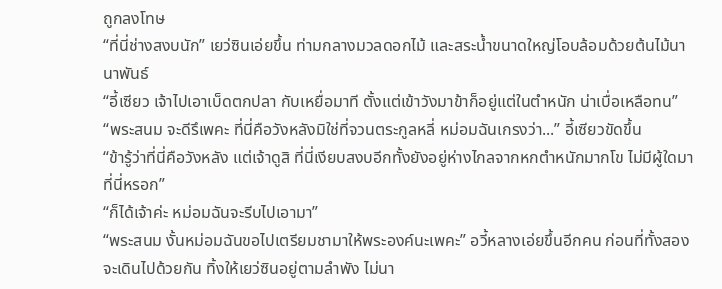ถูกลงโทษ
“ที่นี่ช่างสงบนัก” เยว่ซินเอ่ยขึ้น ท่ามกลางมวลดอกไม้ และสระน้ำขนาดใหญ่โอบล้อมด้วยต้นไม้นานาพันธ์
“อี้เซียว เจ้าไปเอาเบ็ดตกปลา กับเหยื่อมาที ตั้งแต่เข้าวังมาข้าก็อยู่แต่ในตำหนัก น่าเบื่อเหลือทน”
“พระสนม จะดีรึเพคะ ที่นี่คือวังหลังมิใช่ที่จวนตระกูลหลี่ หม่อมฉันเกรงว่า...” อี้เซียวขัดขึ้น
“ข้ารู้ว่าที่นี่คือวังหลัง แต่เจ้าดูสิ ที่นี่เงียบสงบอีกทั้งยังอยู่ห่างไกลจากหกตำหนักมากโข ไม่มีผู้ใดมาที่นี่หรอก”
“ก็ได้เจ้าค่ะ หม่อมฉันจะรีบไปเอามา”
“พระสนม งั้นหม่อมฉันขอไปเตรียมชามาให้พระองค์นะเพคะ” อวี้หลางเอ่ยขึ้นอีกคน ก่อนที่ทั้งสองจะเดินไปด้วยกัน ทิ้งให้เยว่ซินอยู่ตามลำพัง ไม่นา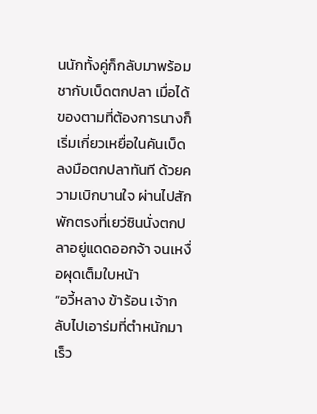นนักทั้งคู่ก็กลับมาพร้อมชากับเบ็ดตกปลา เมื่อได้ของตามที่ต้องการนางก็เริ่มเกี่ยวเหยื่อในคันเบ็ด ลงมือตกปลาทันที ด้วยความเบิกบานใจ ผ่านไปสักพักตรงที่เยว่ซินนั่งตกปลาอยู่แดดออกจ้า จนเหงื่อผุดเต็มใบหน้า
“อวี้หลาง ข้าร้อน เจ้ากลับไปเอาร่มที่ตำหนักมาเร็ว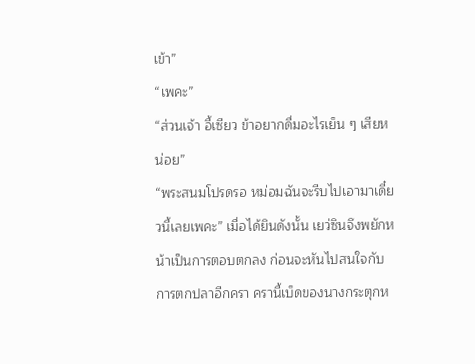เข้า”
“เพคะ”
“ส่วนเจ้า อี้เซียว ข้าอยากดื่มอะไรเย็น ๆ เสียหน่อย”
“พระสนมโปรดรอ หม่อมฉันจะรีบไปเอามาเดี๋ยวนี้เลยเพคะ” เมื่อได้ยินดังนั้น เยว่ซินจึงพยักหน้าเป็นการตอบตกลง ก่อนจะหันไปสนใจกับการตกปลาอีกครา ครานี้เบ็ดของนางกระตุกห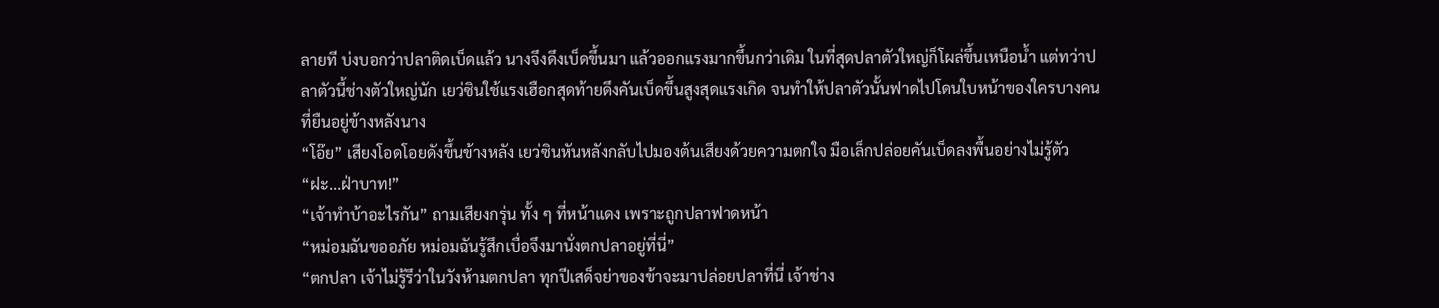ลายที บ่งบอกว่าปลาติดเบ็ดแล้ว นางจึงดึงเบ็ดขึ้นมา แล้วออกแรงมากขึ้นกว่าเดิม ในที่สุดปลาตัวใหญ่ก็โผล่ขึ้นเหนือน้ำ แต่ทว่าปลาตัวนี้ช่างตัวใหญ่นัก เยว่ซินใช้แรงเฮือกสุดท้ายดึงคันเบ็ดขึ้นสูงสุดแรงเกิด จนทำให้ปลาตัวนั้นฟาดไปโดนใบหน้าของใครบางคนที่ยืนอยู่ข้างหลังนาง
“โอ๊ย” เสียงโอดโอยดังขึ้นข้างหลัง เยว่ซินหันหลังกลับไปมองต้นเสียงด้วยความตกใจ มือเล็กปล่อยคันเบ็ดลงพื้นอย่างไม่รู้ตัว
“ฝะ...ฝ่าบาท!”
“เจ้าทำบ้าอะไรกัน” ถามเสียงกรุ่น ทั้ง ๆ ที่หน้าแดง เพราะถูกปลาฟาดหน้า
“หม่อมฉันขออภัย หม่อมฉันรู้สึกเบื่อจึงมานั่งตกปลาอยู่ที่นี่”
“ตกปลา เจ้าไม่รู้รึว่าในวังห้ามตกปลา ทุกปีเสด็จย่าของข้าจะมาปล่อยปลาที่นี่ เจ้าช่าง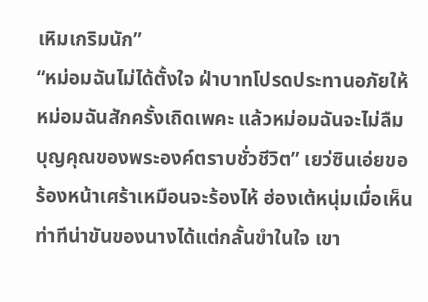เหิมเกริมนัก”
“หม่อมฉันไม่ได้ตั้งใจ ฝ่าบาทโปรดประทานอภัยให้หม่อมฉันสักครั้งเถิดเพคะ แล้วหม่อมฉันจะไม่ลืมบุญคุณของพระองค์ตราบชั่วชีวิต” เยว่ซินเอ่ยขอร้องหน้าเศร้าเหมือนจะร้องไห้ ฮ่องเต้หนุ่มเมื่อเห็นท่าทีน่าขันของนางได้แต่กลั้นขำในใจ เขา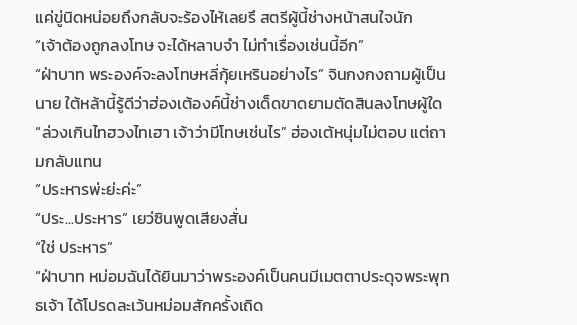แค่ขู่นิดหน่อยถึงกลับจะร้องไห้เลยรึ สตรีผู้นี้ช่างหน้าสนใจนัก
“เจ้าต้องถูกลงโทษ จะได้หลาบจำ ไม่ทำเรื่องเช่นนี้อีก”
“ฝ่าบาท พระองค์จะลงโทษหลี่กุ้ยเหรินอย่างไร” จินกงกงถามผู้เป็นนาย ใต้หล้านี้รู้ดีว่าฮ่องเต้องค์นี้ช่างเด็ดขาดยามตัดสินลงโทษผู้ใด
“ล่วงเกินไทฮวงไทเฮา เจ้าว่ามีโทษเช่นไร” ฮ่องเต้หนุ่มไม่ตอบ แต่ถามกลับแทน
“ประหารพ่ะย่ะค่ะ”
“ประ...ประหาร” เยว่ซินพูดเสียงสั่น
“ใช่ ประหาร”
“ฝ่าบาท หม่อมฉันได้ยินมาว่าพระองค์เป็นคนมีเมตตาประดุจพระพุทธเจ้า ได้โปรดละเว้นหม่อมสักครั้งเถิด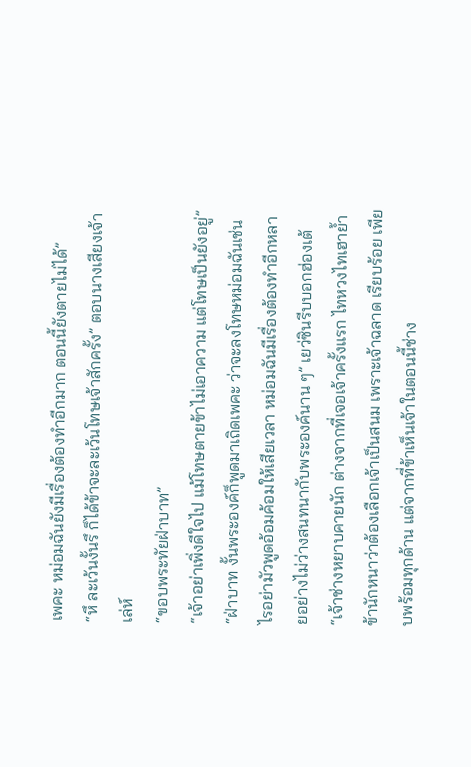เพคะ หม่อมฉันยังมีเรื่องต้องทำอีกมาก ตอนนี้ยังตายไม่ได้”
“หึ ละเว้นงั้นรึ ก็ได้ข้าจะละเว้นโทษเจ้าสักครั้ง” ตอบนางเสียงเจ้าเล่ห์
“ขอบพระทัยฝ่าบาท”
“เจ้าอย่าเพิ่งดีใจไป แม้โทษตายข้าไม่เอาความ แต่โทษเป็นยังอยู่”
“ฝ่าบาท งั้นพระองค์ก็พูดมาเถิดเพคะ ว่าจะลงโทษหม่อมฉันเช่นไรอย่ามัวพูดอ้อมค้อมให้เสียเวลา หม่อมฉันมีเรื่องต้องทำอีกหลายอย่างไม่ว่างสนทนากับพระองค์นาน ๆ” เยว่ซินรีบบอกฮ่องเต้
“เจ้าช่างหยาบคายนัก ต่างจากที่เจอเจ้าครั้งแรก ไทหวงไทเฮาย้ำข้านักหนาว่าต้องเลือกเจ้าเป็นสนม เพราะเจ้าฉลาด เรียบร้อย เพียบพร้อมทุกด้าน แต่จากที่ข้าเห็นเจ้าในตอนนี้ช่าง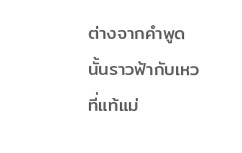ต่างจากคำพูดนั้นราวฟ้ากับเหว ที่แท้แม่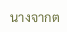นางจากต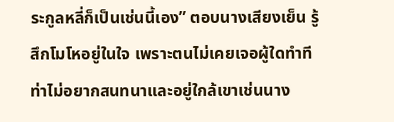ระกูลหลี่ก็เป็นเช่นนี้เอง” ตอบนางเสียงเย็น รู้สึกโมโหอยู่ในใจ เพราะตนไม่เคยเจอผู้ใดทำทีท่าไม่อยากสนทนาและอยู่ใกล้เขาเช่นนาง